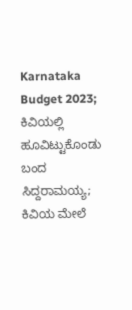Karnataka Budget 2023; ಕಿವಿಯಲ್ಲಿ ಹೂವಿಟ್ಟುಕೊಂಡು ಬಂದ ಸಿದ್ದರಾಮಯ್ಯ; ಕಿವಿಯ ಮೇಲೆ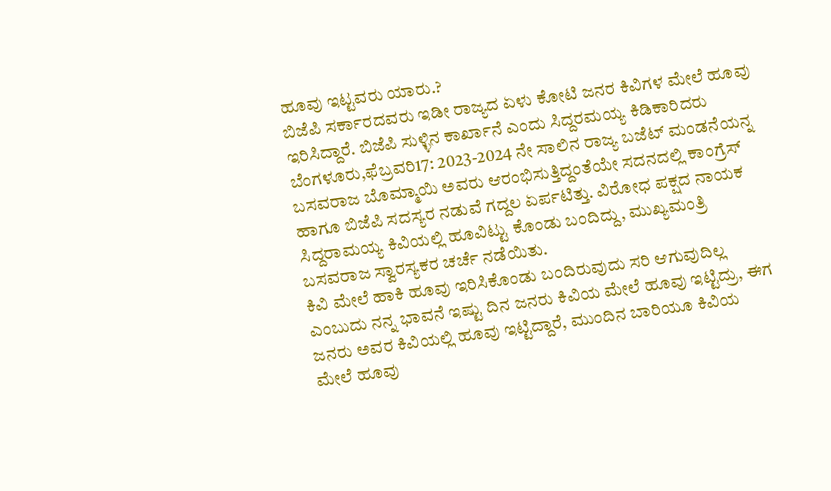ಹೂವು ಇಟ್ಟವರು ಯಾರು.?
ಬಿಜೆಪಿ ಸರ್ಕಾರದವರು ಇಡೀ ರಾಜ್ಯದ ಏಳು ಕೋಟಿ ಜನರ ಕಿವಿಗಳ ಮೇಲೆ ಹೂವು ಇರಿಸಿದ್ದಾರೆ. ಬಿಜೆಪಿ ಸುಳ್ಳಿನ ಕಾರ್ಖಾನೆ ಎಂದು ಸಿದ್ದರಮಯ್ಯ ಕಿಡಿಕಾರಿದರು
ಬೆಂಗಳೂರು,ಫೆಬ್ರವರಿ17: 2023-2024 ನೇ ಸಾಲಿನ ರಾಜ್ಯ ಬಜೆಟ್ ಮಂಡನೆಯನ್ನ ಬಸವರಾಜ ಬೊಮ್ಮಾಯಿ ಅವರು ಆರಂಭಿಸುತ್ತಿದ್ದಂತೆಯೇ ಸದನದಲ್ಲಿ ಕಾಂಗ್ರೆಸ್ ಹಾಗೂ ಬಿಜೆಪಿ ಸದಸ್ಯರ ನಡುವೆ ಗದ್ದಲ ಏರ್ಪಟಿತ್ತು. ವಿರೋಧ ಪಕ್ಷದ ನಾಯಕ ಸಿದ್ದರಾಮಯ್ಯ ಕಿವಿಯಲ್ಲಿ ಹೂವಿಟ್ಟು ಕೊಂಡು ಬಂದಿದ್ದು, ಮುಖ್ಯಮಂತ್ರಿ ಬಸವರಾಜ ಸ್ವಾರಸ್ಯಕರ ಚರ್ಚೆ ನಡೆಯಿತು.
ಕಿವಿ ಮೇಲೆ ಹಾಕಿ ಹೂವು ಇರಿಸಿಕೊಂಡು ಬಂದಿರುವುದು ಸರಿ ಆಗುವುದಿಲ್ಲ ಎಂಬುದು ನನ್ನ ಭಾವನೆ ಇಷ್ಟು ದಿನ ಜನರು ಕಿವಿಯ ಮೇಲೆ ಹೂವು ಇಟ್ಟಿದ್ರು, ಈಗ ಜನರು ಅವರ ಕಿವಿಯಲ್ಲಿ ಹೂವು ಇಟ್ಟಿದ್ದಾರೆ, ಮುಂದಿನ ಬಾರಿಯೂ ಕಿವಿಯ ಮೇಲೆ ಹೂವು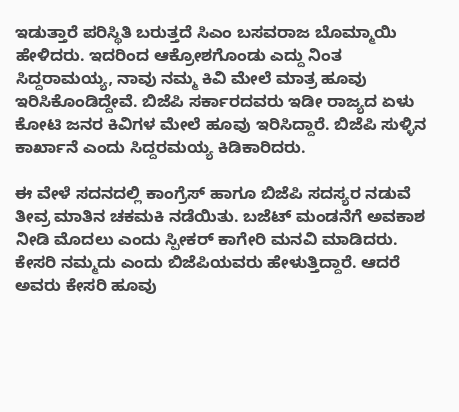ಇಡುತ್ತಾರೆ ಪರಿಸ್ಥಿತಿ ಬರುತ್ತದೆ ಸಿಎಂ ಬಸವರಾಜ ಬೊಮ್ಮಾಯಿ ಹೇಳಿದರು. ಇದರಿಂದ ಆಕ್ರೋಶಗೊಂಡು ಎದ್ದು ನಿಂತ ಸಿದ್ದರಾಮಯ್ಯ, ನಾವು ನಮ್ಮ ಕಿವಿ ಮೇಲೆ ಮಾತ್ರ ಹೂವು ಇರಿಸಿಕೊಂಡಿದ್ದೇವೆ. ಬಿಜೆಪಿ ಸರ್ಕಾರದವರು ಇಡೀ ರಾಜ್ಯದ ಏಳು ಕೋಟಿ ಜನರ ಕಿವಿಗಳ ಮೇಲೆ ಹೂವು ಇರಿಸಿದ್ದಾರೆ. ಬಿಜೆಪಿ ಸುಳ್ಳಿನ ಕಾರ್ಖಾನೆ ಎಂದು ಸಿದ್ದರಮಯ್ಯ ಕಿಡಿಕಾರಿದರು.

ಈ ವೇಳೆ ಸದನದಲ್ಲಿ ಕಾಂಗ್ರೆಸ್ ಹಾಗೂ ಬಿಜೆಪಿ ಸದಸ್ಯರ ನಡುವೆ ತೀವ್ರ ಮಾತಿನ ಚಕಮಕಿ ನಡೆಯಿತು. ಬಜೆಟ್ ಮಂಡನೆಗೆ ಅವಕಾಶ ನೀಡಿ ಮೊದಲು ಎಂದು ಸ್ಪೀಕರ್ ಕಾಗೇರಿ ಮನವಿ ಮಾಡಿದರು. ಕೇಸರಿ ನಮ್ಮದು ಎಂದು ಬಿಜೆಪಿಯವರು ಹೇಳುತ್ತಿದ್ದಾರೆ. ಆದರೆ ಅವರು ಕೇಸರಿ ಹೂವು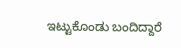ಇಟ್ಟುಕೊಂಡು ಬಂದಿದ್ದಾರೆ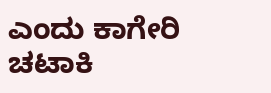ಎಂದು ಕಾಗೇರಿ ಚಟಾಕಿ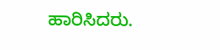ಹಾರಿಸಿದರು.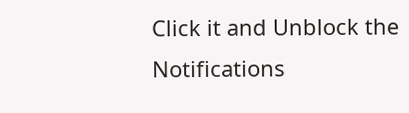Click it and Unblock the Notifications